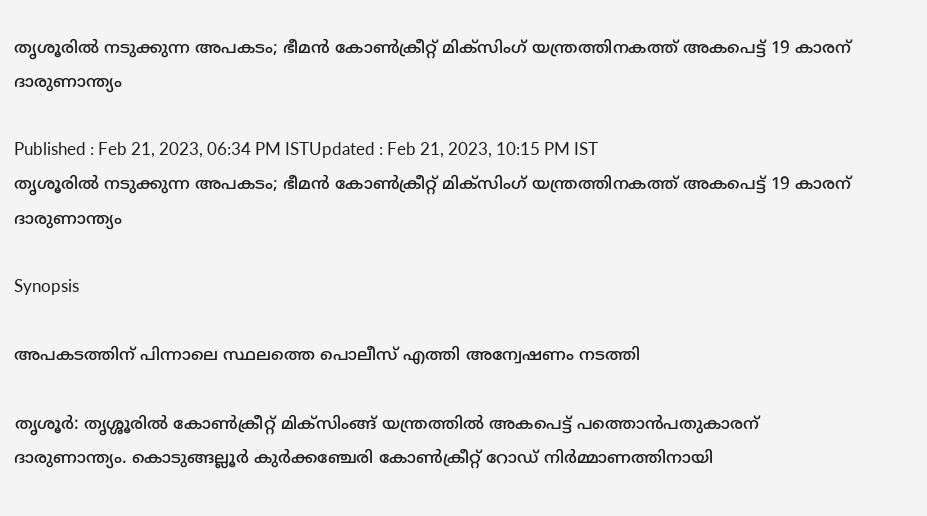തൃശൂരിൽ നടുക്കുന്ന അപകടം; ഭീമൻ കോൺക്രീറ്റ് മിക്സിംഗ് യന്ത്രത്തിനകത്ത് അകപെട്ട് 19 കാരന് ദാരുണാന്ത്യം

Published : Feb 21, 2023, 06:34 PM ISTUpdated : Feb 21, 2023, 10:15 PM IST
തൃശൂരിൽ നടുക്കുന്ന അപകടം; ഭീമൻ കോൺക്രീറ്റ് മിക്സിംഗ് യന്ത്രത്തിനകത്ത് അകപെട്ട് 19 കാരന് ദാരുണാന്ത്യം

Synopsis

അപകടത്തിന് പിന്നാലെ സ്ഥലത്തെ പൊലീസ് എത്തി അന്വേഷണം നടത്തി

തൃശൂർ: തൃശ്ശൂരിൽ കോണ്‍ക്രീറ്റ് മിക്‌സിംങ്ങ് യന്ത്രത്തില്‍ അകപെട്ട് പത്തൊൻപതുകാരന് ദാരുണാന്ത്യം. കൊടുങ്ങല്ലൂര്‍ കുര്‍ക്കഞ്ചേരി കോണ്‍ക്രീറ്റ് റോഡ് നിര്‍മ്മാണത്തിനായി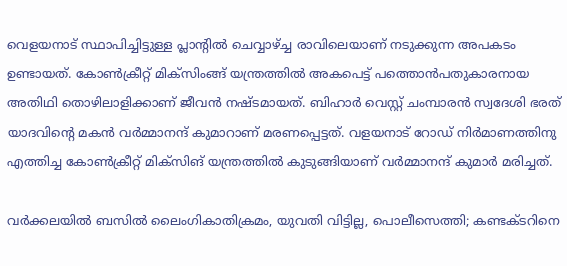വെളയനാട് സ്ഥാപിച്ചിട്ടുള്ള പ്ലാന്റില്‍ ചെവ്വാഴ്ച്ച രാവിലെയാണ് നടുക്കുന്ന അപകടം ഉണ്ടായത്. കോണ്‍ക്രീറ്റ് മിക്‌സിംങ്ങ് യന്ത്രത്തില്‍ അകപെട്ട് പത്തൊൻപതുകാരനായ അതിഥി തൊഴിലാളിക്കാണ് ജീവൻ നഷ്ടമായത്. ബിഹാര്‍ വെസ്റ്റ് ചംമ്പാരന്‍ സ്വദേശി ഭരത് യാദവിന്‍റെ മകന്‍ വര്‍മ്മാനന്ദ് കുമാറാണ് മരണപ്പെട്ടത്. വളയനാട് റോഡ് നിർമാണത്തിനു എത്തിച്ച കോൺക്രീറ്റ് മിക്സിങ് യന്ത്രത്തിൽ കുടുങ്ങിയാണ് വര്‍മ്മാനന്ദ് കുമാർ മരിച്ചത്.

വർക്കലയിൽ ബസിൽ ലൈംഗികാതിക്രമം, യുവതി വിട്ടില്ല, പൊലീസെത്തി; കണ്ടക്ടറിനെ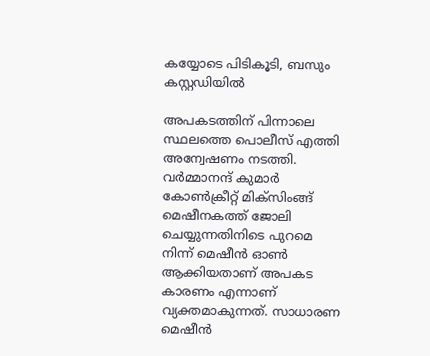കയ്യോടെ പിടികൂടി, ബസും കസ്റ്റഡിയിൽ

അപകടത്തിന് പിന്നാലെ സ്ഥലത്തെ പൊലീസ് എത്തി അന്വേഷണം നടത്തി. വര്‍മ്മാനന്ദ് കുമാര്‍ കോണ്‍ക്രീറ്റ് മിക്‌സിംങ്ങ് മെഷീനകത്ത് ജോലി ചെയ്യുന്നതിനിടെ പുറമെ നിന്ന് മെഷീന്‍ ഓണ്‍ ആക്കിയതാണ് അപകട കാരണം എന്നാണ് വ്യക്തമാകുന്നത്. സാധാരണ മെഷീന്‍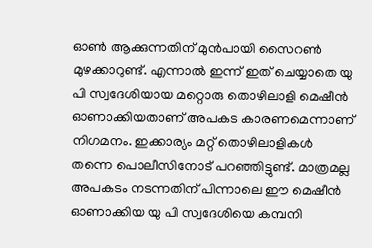ഓണ്‍ ആക്കുന്നതിന് മുന്‍പായി സൈറണ്‍ മുഴക്കാറുണ്ട്. എന്നാല്‍ ഇന്ന് ഇത് ചെയ്യാതെ യു പി സ്വദേശിയായ മറ്റൊരു തൊഴിലാളി മെഷീന്‍ ഓണാക്കിയതാണ് അപകട കാരണമെന്നാണ് നിഗമനം. ഇക്കാര്യം മറ്റ് തൊഴിലാളികള്‍ തന്നെ പൊലീസിനോട് പറഞ്ഞിട്ടുണ്ട്. മാത്രമല്ല അപകടം നടന്നതിന് പിന്നാലെ ഈ മെഷീന്‍ ഓണാക്കിയ യു പി സ്വദേശിയെ കമ്പനി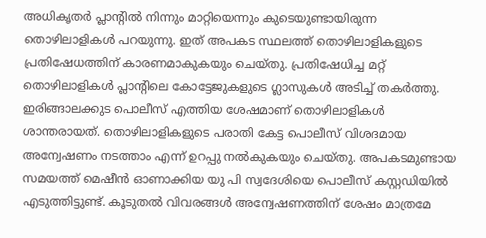അധികൃതര്‍ പ്ലാന്റില്‍ നിന്നും മാറ്റിയെന്നും കുടെയുണ്ടായിരുന്ന തൊഴിലാളികൾ പറയുന്നു. ഇത് അപകട സ്ഥലത്ത് തൊഴിലാളികളുടെ പ്രതിഷേധത്തിന് കാരണമാകുകയും ചെയ്തു. പ്രതിഷേധിച്ച മറ്റ് തൊഴിലാളികൾ പ്ലാന്റിലെ കോട്ടേജുകളുടെ ഗ്ലാസുകള്‍ അടിച്ച് തകര്‍ത്തു. ഇരിങ്ങാലക്കുട പൊലീസ് എത്തിയ ശേഷമാണ് തൊഴിലാളികൾ ശാന്തരായത്. തൊഴിലാളികളുടെ പരാതി കേട്ട പൊലീസ് വിശദമായ അന്വേഷണം നടത്താം എന്ന് ഉറപ്പു നൽകുകയും ചെയ്തു. അപകടമുണ്ടായ സമയത്ത് മെഷീൻ ഓണാക്കിയ യു പി സ്വദേശിയെ പൊലീസ് കസ്റ്റഡിയില്‍ എടുത്തിട്ടുണ്ട്. കൂടുതൽ വിവരങ്ങൾ അന്വേഷണത്തിന് ശേഷം മാത്രമേ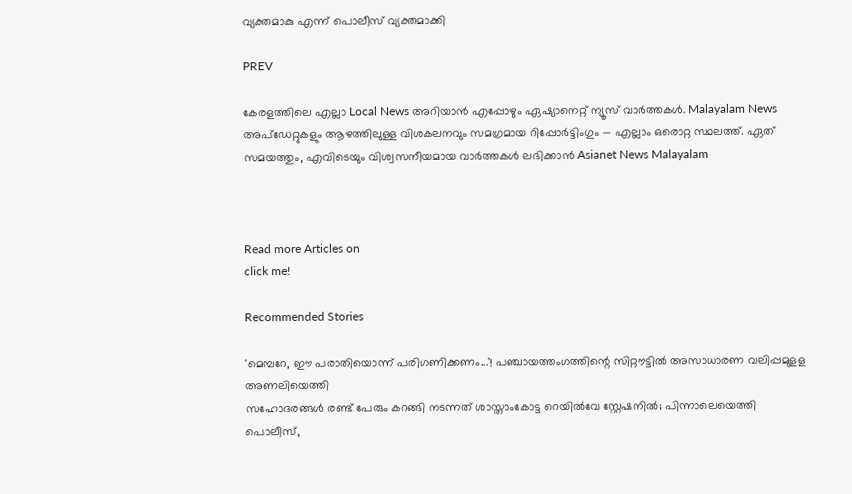വ്യക്തമാകു എന്ന് പൊലീസ് വ്യക്തമാക്കി

PREV

കേരളത്തിലെ എല്ലാ Local News അറിയാൻ എപ്പോഴും ഏഷ്യാനെറ്റ് ന്യൂസ് വാർത്തകൾ. Malayalam News  അപ്‌ഡേറ്റുകളും ആഴത്തിലുള്ള വിശകലനവും സമഗ്രമായ റിപ്പോർട്ടിംഗും — എല്ലാം ഒരൊറ്റ സ്ഥലത്ത്. ഏത് സമയത്തും, എവിടെയും വിശ്വസനീയമായ വാർത്തകൾ ലഭിക്കാൻ Asianet News Malayalam



Read more Articles on
click me!

Recommended Stories

'മെമ്പറേ, ഈ പരാതിയൊന്ന് പരിഗണിക്കണം...'! പഞ്ചായത്തംഗത്തിന്റെ സിറ്റൗട്ടിൽ അസാധാരണ വലിപ്പമുളള അണലിയെത്തി
സഹോദരങ്ങൾ രണ്ട് പേരും കറങ്ങി നടന്നത് ശാസ്താംകോട്ട റെയിൽവേ സ്റ്റേഷനിൽ; പിന്നാലെയെത്തി പൊലീസ്,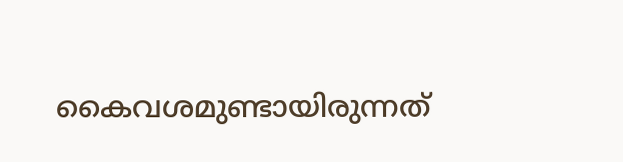കൈവശമുണ്ടായിരുന്നത്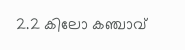2.2 കിലോ കഞ്ചാവ്